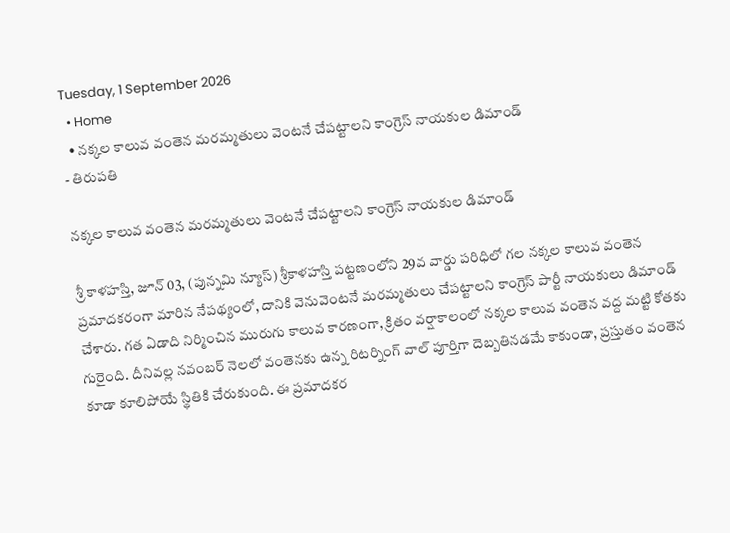Tuesday, 1 September 2026
  • Home
  • నక్కల కాలువ వంతెన మరమ్మతులు వెంటనే చేపట్టాలని కాంగ్రెస్ నాయకుల డిమాండ్
- తిరుపతి

నక్కల కాలువ వంతెన మరమ్మతులు వెంటనే చేపట్టాలని కాంగ్రెస్ నాయకుల డిమాండ్

శ్రీ కాళహస్తి, జూన్ 03, (పున్నమి న్యూస్) శ్రీకాళహస్తి పట్టణంలోని 29వ వార్డు పరిధిలో గల నక్కల కాలువ వంతెన ప్రమాదకరంగా మారిన నేపథ్యంలో, దానికి వెనువెంటనే మరమ్మతులు చేపట్టాలని కాంగ్రెస్ పార్టీ నాయకులు డిమాండ్ చేశారు. గత ఏడాది నిర్మించిన మురుగు కాలువ కారణంగా, క్రితం వర్షాకాలంలో నక్కల కాలువ వంతెన వద్ద మట్టి కోతకు గురైంది. దీనివల్ల నవంబర్ నెలలో వంతెనకు ఉన్న రిటర్నింగ్ వాల్ పూర్తిగా దెబ్బతినడమే కాకుండా, ప్రస్తుతం వంతెన కూడా కూలిపోయే స్థితికి చేరుకుంది. ఈ ప్రమాదకర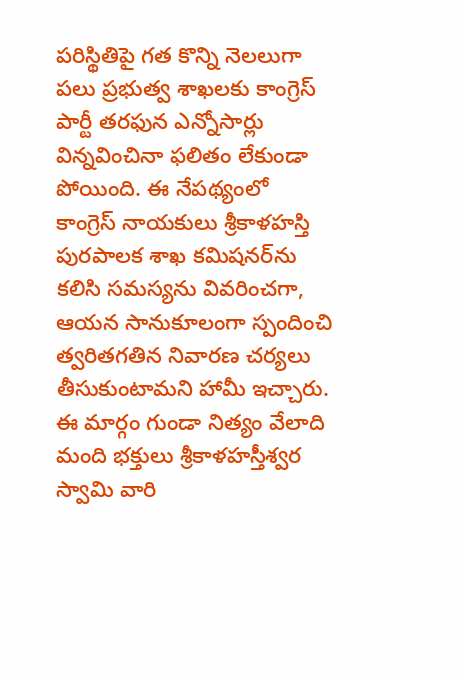పరిస్థితిపై గత కొన్ని నెలలుగా పలు ప్రభుత్వ శాఖలకు కాంగ్రెస్ పార్టీ తరఫున ఎన్నోసార్లు విన్నవించినా ఫలితం లేకుండా పోయింది. ఈ నేపథ్యంలో కాంగ్రెస్ నాయకులు శ్రీకాళహస్తి పురపాలక శాఖ కమిషనర్‌ను కలిసి సమస్యను వివరించగా, ఆయన సానుకూలంగా స్పందించి త్వరితగతిన నివారణ చర్యలు తీసుకుంటామని హామీ ఇచ్చారు. ఈ మార్గం గుండా నిత్యం వేలాది మంది భక్తులు శ్రీకాళహస్తీశ్వర స్వామి వారి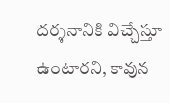దర్శనానికి విచ్చేస్తూ ఉంటారని, కావున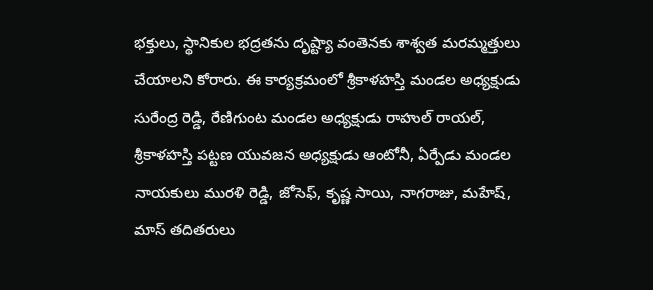భక్తులు, స్థానికుల భద్రతను దృష్ట్యా వంతెనకు శాశ్వత మరమ్మత్తులు చేయాలని కోరారు. ఈ కార్యక్రమంలో శ్రీకాళహస్తి మండల అధ్యక్షుడు సురేంద్ర రెడ్డి, రేణిగుంట మండల అధ్యక్షుడు రాహుల్ రాయల్, శ్రీకాళహస్తి పట్టణ యువజన అధ్యక్షుడు ఆంటోనీ, ఏర్పేడు మండల నాయకులు మురళి రెడ్డి, జోసెఫ్, కృష్ణ సాయి, నాగరాజు, మహేష్, మాస్ తదితరులు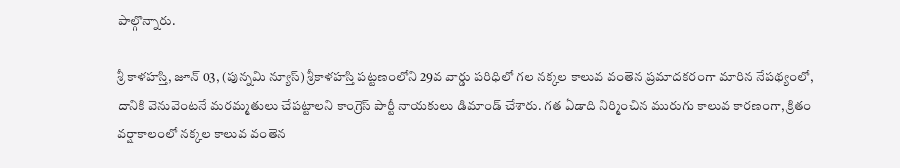పాల్గొన్నారు.

శ్రీ కాళహస్తి, జూన్ 03, (పున్నమి న్యూస్) శ్రీకాళహస్తి పట్టణంలోని 29వ వార్డు పరిధిలో గల నక్కల కాలువ వంతెన ప్రమాదకరంగా మారిన నేపథ్యంలో, దానికి వెనువెంటనే మరమ్మతులు చేపట్టాలని కాంగ్రెస్ పార్టీ నాయకులు డిమాండ్ చేశారు. గత ఏడాది నిర్మించిన మురుగు కాలువ కారణంగా, క్రితం వర్షాకాలంలో నక్కల కాలువ వంతెన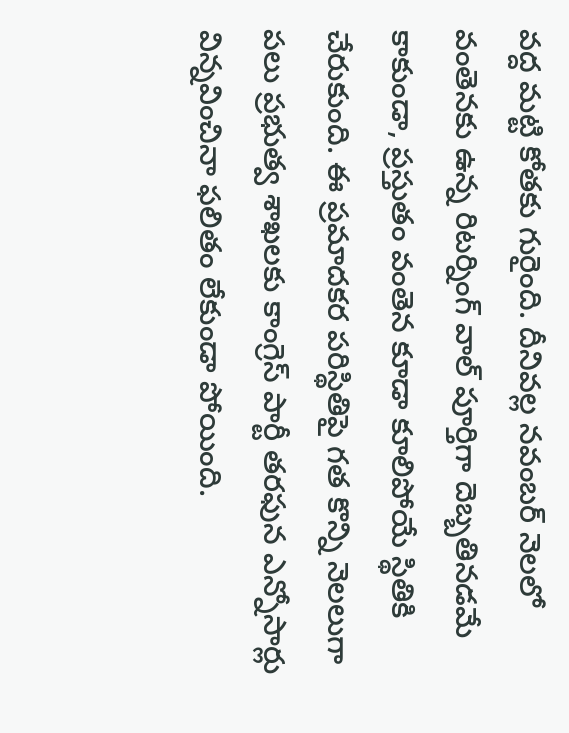వద్ద మట్టి కోతకు గురైంది. దీనివల్ల నవంబర్ నెలలో వంతెనకు ఉన్న రిటర్నింగ్ వాల్ పూర్తిగా దెబ్బతినడమే కాకుండా, ప్రస్తుతం వంతెన కూడా కూలిపోయే స్థితికి చేరుకుంది. ఈ ప్రమాదకర పరిస్థితిపై గత కొన్ని నెలలుగా పలు ప్రభుత్వ శాఖలకు కాంగ్రెస్ పార్టీ తరఫున ఎన్నోసార్లు విన్నవించినా ఫలితం లేకుండా పోయింది.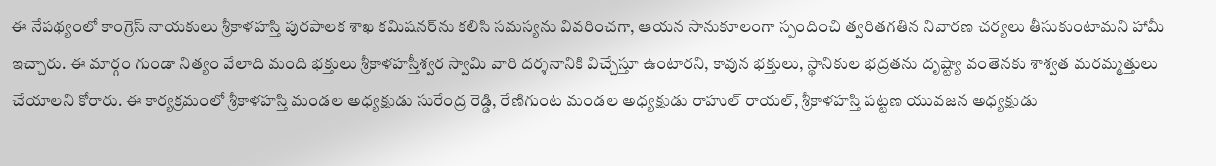ఈ నేపథ్యంలో కాంగ్రెస్ నాయకులు శ్రీకాళహస్తి పురపాలక శాఖ కమిషనర్‌ను కలిసి సమస్యను వివరించగా, ఆయన సానుకూలంగా స్పందించి త్వరితగతిన నివారణ చర్యలు తీసుకుంటామని హామీ ఇచ్చారు. ఈ మార్గం గుండా నిత్యం వేలాది మంది భక్తులు శ్రీకాళహస్తీశ్వర స్వామి వారి దర్శనానికి విచ్చేస్తూ ఉంటారని, కావున భక్తులు, స్థానికుల భద్రతను దృష్ట్యా వంతెనకు శాశ్వత మరమ్మత్తులు చేయాలని కోరారు. ఈ కార్యక్రమంలో శ్రీకాళహస్తి మండల అధ్యక్షుడు సురేంద్ర రెడ్డి, రేణిగుంట మండల అధ్యక్షుడు రాహుల్ రాయల్, శ్రీకాళహస్తి పట్టణ యువజన అధ్యక్షుడు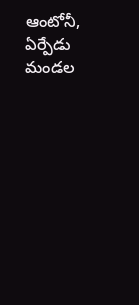ఆంటోనీ, ఏర్పేడు మండల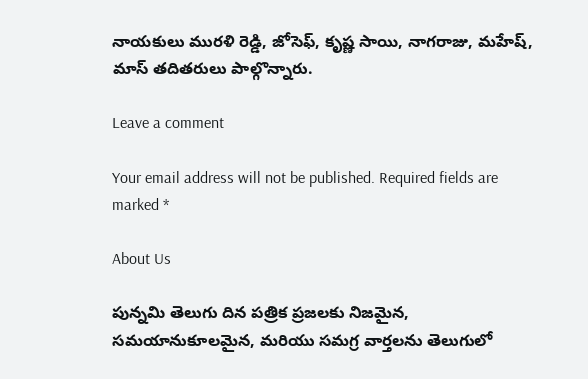నాయకులు మురళి రెడ్డి, జోసెఫ్, కృష్ణ సాయి, నాగరాజు, మహేష్, మాస్ తదితరులు పాల్గొన్నారు.

Leave a comment

Your email address will not be published. Required fields are marked *

About Us

పున్నమి తెలుగు దిన పత్రిక ప్రజలకు నిజమైన, సమయానుకూలమైన, మరియు సమగ్ర వార్తలను తెలుగులో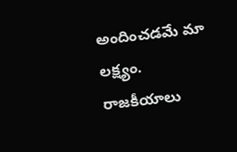అందించడమే మా లక్ష్యం.
రాజకీయాలు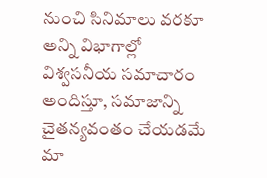నుంచి సినిమాలు వరకూ అన్ని విభాగాల్లో విశ్వసనీయ సమాచారం అందిస్తూ, సమాజాన్ని చైతన్యవంతం చేయడమే మా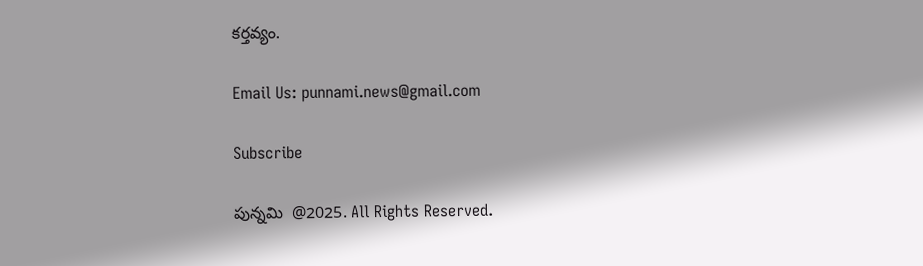కర్తవ్యం.

Email Us: punnami.news@gmail.com

Subscribe

పున్నమి  @2025. All Rights Reserved.